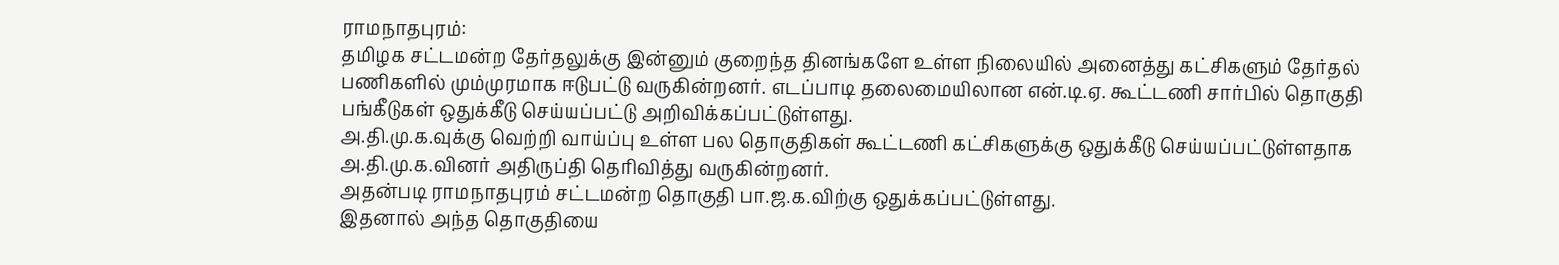ராமநாதபுரம்:
தமிழக சட்டமன்ற தேர்தலுக்கு இன்னும் குறைந்த தினங்களே உள்ள நிலையில் அனைத்து கட்சிகளும் தேர்தல் பணிகளில் மும்முரமாக ஈடுபட்டு வருகின்றனர். எடப்பாடி தலைமையிலான என்.டி.ஏ. கூட்டணி சார்பில் தொகுதி பங்கீடுகள் ஒதுக்கீடு செய்யப்பட்டு அறிவிக்கப்பட்டுள்ளது.
அ.தி.மு.க.வுக்கு வெற்றி வாய்ப்பு உள்ள பல தொகுதிகள் கூட்டணி கட்சிகளுக்கு ஒதுக்கீடு செய்யப்பட்டுள்ளதாக அ.தி.மு.க.வினர் அதிருப்தி தெரிவித்து வருகின்றனர்.
அதன்படி ராமநாதபுரம் சட்டமன்ற தொகுதி பா.ஜ.க.விற்கு ஒதுக்கப்பட்டுள்ளது.
இதனால் அந்த தொகுதியை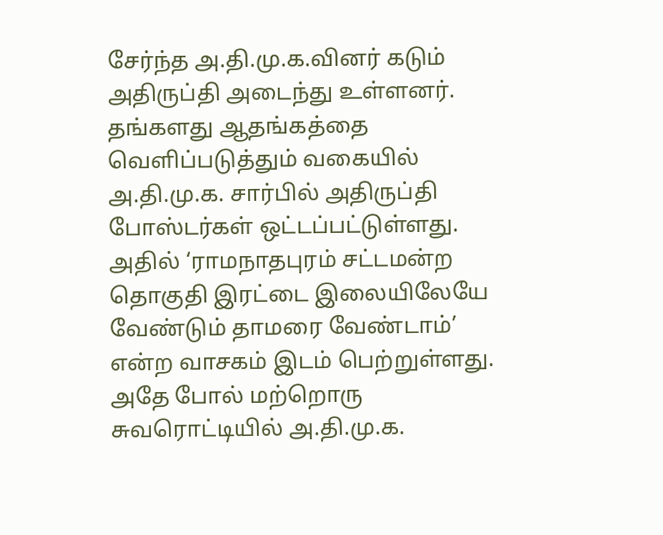சேர்ந்த அ.தி.மு.க.வினர் கடும் அதிருப்தி அடைந்து உள்ளனர். தங்களது ஆதங்கத்தை வெளிப்படுத்தும் வகையில் அ.தி.மு.க. சார்பில் அதிருப்தி போஸ்டர்கள் ஒட்டப்பட்டுள்ளது.
அதில் ‘ராமநாதபுரம் சட்டமன்ற தொகுதி இரட்டை இலையிலேயே வேண்டும் தாமரை வேண்டாம்’ என்ற வாசகம் இடம் பெற்றுள்ளது.
அதே போல் மற்றொரு சுவரொட்டியில் அ.தி.மு.க.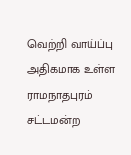வெற்றி வாய்ப்பு அதிகமாக உள்ள ராமநாதபுரம் சட்டமன்ற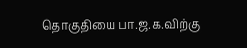தொகுதியை பா.ஜ.க.விற்கு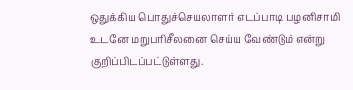ஒதுக்கிய பொதுச்செயலாளர் எடப்பாடி பழனிசாமி உடனே மறுபரிசீலனை செய்ய வேண்டும் என்று குறிப்பிடப்பட்டுள்ளது.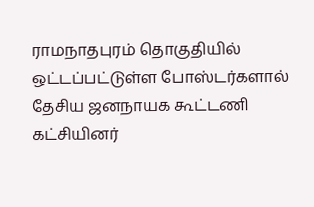ராமநாதபுரம் தொகுதியில் ஒட்டப்பட்டுள்ள போஸ்டர்களால் தேசிய ஜனநாயக கூட்டணி கட்சியினர்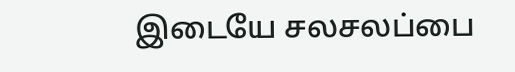இடையே சலசலப்பை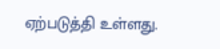ஏற்படுத்தி உள்ளது.